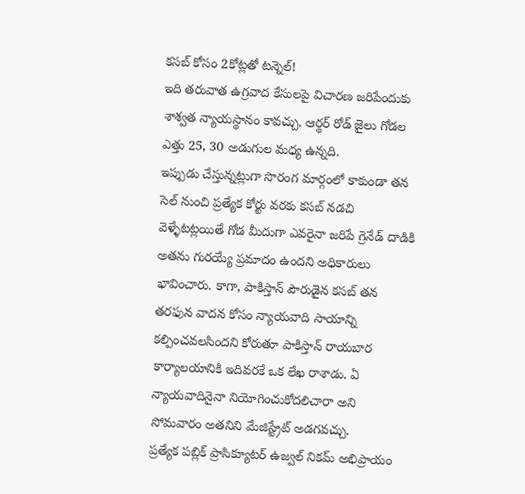కసబ్ కోసం 2కోట్లతో టన్నెల్!
ఇది తరువాత ఉగ్రవాద కేసులపై విచారణ జరిపేందుకు శాశ్వత న్యాయస్థానం కావచ్చు. ఆర్థర్ రోడ్ జైలు గోడల ఎత్తు 25, 30 అడుగుల మధ్య ఉన్నది.
ఇప్పుడు చేస్తున్నట్లుగా సొరంగ మార్గంలో కాకుండా తన సెల్ నుంచి ప్రత్యేక కోర్టు వరకు కసబ్ నడచి వెళ్ళేటట్లయితే గోడ మీదుగా ఎవరైనా జరిపే గ్రెనేడ్ దాడికి అతను గురయ్యే ప్రమాదం ఉందని అధికారులు భావించారు. కాగా, పాకిస్తాన్ పౌరుడైన కసబ్ తన తరఫున వాదన కోసం న్యాయవాది సాయాన్ని కల్పించవలసిందని కోరుతూ పాకిస్తాన్ రాయబార కార్యాలయానికి ఇదివరకే ఒక లేఖ రాశాడు. ఏ న్యాయవాదినైనా నియోగించుకోదలిచారా అని సోమవారం అతనిని మేజిస్ట్రేట్ అడగవచ్చు.
ప్రత్యేక పబ్లిక్ ప్రాసిక్యూటర్ ఉజ్వల్ నికమ్ అభిప్రాయం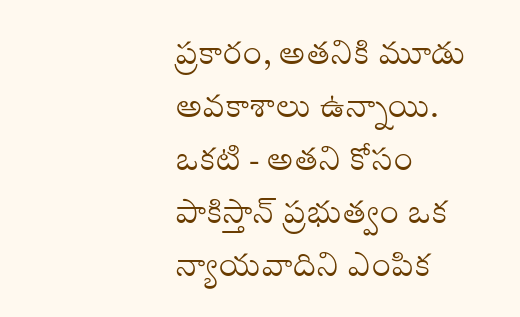ప్రకారం, అతనికి మూడు అవకాశాలు ఉన్నాయి. ఒకటి - అతని కోసం పాకిస్తాన్ ప్రభుత్వం ఒక న్యాయవాదిని ఎంపిక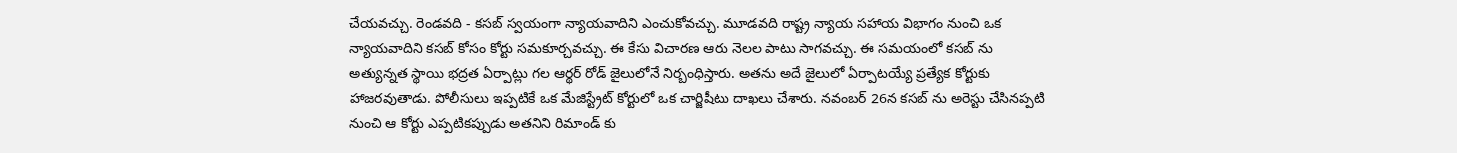చేయవచ్చు. రెండవది - కసబ్ స్వయంగా న్యాయవాదిని ఎంచుకోవచ్చు. మూడవది రాష్ట్ర న్యాయ సహాయ విభాగం నుంచి ఒక న్యాయవాదిని కసబ్ కోసం కోర్టు సమకూర్చవచ్చు. ఈ కేసు విచారణ ఆరు నెలల పాటు సాగవచ్చు. ఈ సమయంలో కసబ్ ను అత్యున్నత స్థాయి భద్రత ఏర్పాట్లు గల ఆర్థర్ రోడ్ జైలులోనే నిర్బంధిస్తారు. అతను అదే జైలులో ఏర్పాటయ్యే ప్రత్యేక కోర్టుకు హాజరవుతాడు. పోలీసులు ఇప్పటికే ఒక మేజిస్ట్రేట్ కోర్టులో ఒక చార్జిషీటు దాఖలు చేశారు. నవంబర్ 26న కసబ్ ను అరెస్టు చేసినప్పటి నుంచి ఆ కోర్టు ఎప్పటికప్పుడు అతనిని రిమాండ్ కు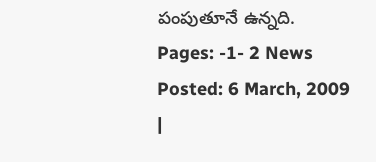పంపుతూనే ఉన్నది.
Pages: -1- 2 News Posted: 6 March, 2009
|